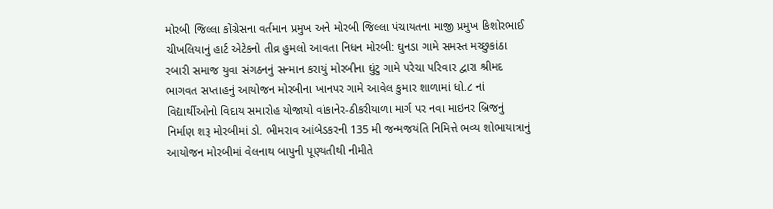મોરબી જિલ્લા કોંગ્રેસના વર્તમાન પ્રમુખ અને મોરબી જિલ્લા પંચાયતના માજી પ્રમુખ કિશોરભાઈ ચીખલિયાનું હાર્ટ એટેકનો તીવ્ર હુમલો આવતા નિધન મોરબી: ઘુનડા ગામે સમસ્ત મચ્છુકાંઠા રબારી સમાજ યુવા સંગઠનનું સન્માન કરાયું મોરબીના ઘુંટુ ગામે પરેચા પરિવાર દ્વારા શ્રીમદ ભાગવત સપ્તાહનું આયોજન મોરબીના ખાનપર ગામે આવેલ કુમાર શાળામાં ધો.૮ નાં વિદ્યાર્થીઓનો વિદાય સમારોહ યોજાયો વાંકાનેર-ઠીકરીયાળા માર્ગ પર નવા માઇનર બ્રિજનું નિર્માણ શરૂ મોરબીમાં ડો. ભીમરાવ આંબેડકરની 135 મી જન્મજયંતિ નિમિત્તે ભવ્ય શોભાયાત્રાનું આયોજન મોરબીમાં વેલનાથ બાપુની પૂણ્યતીથી નીમીતે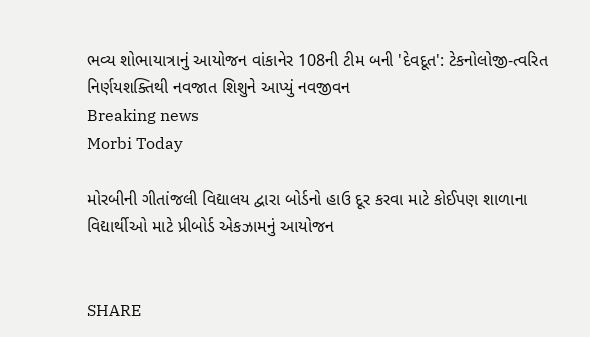ભવ્ય શોભાયાત્રાનું આયોજન વાંકાનેર 108ની ટીમ બની 'દેવદૂત': ટેકનોલોજી-ત્વરિત નિર્ણયશક્તિથી નવજાત શિશુને આપ્યું નવજીવન
Breaking news
Morbi Today

મોરબીની ગીતાંજલી વિદ્યાલય દ્વારા બોર્ડનો હાઉ દૂર કરવા માટે કોઈપણ શાળાના વિદ્યાર્થીઓ માટે પ્રીબોર્ડ એકઝામનું આયોજન


SHARE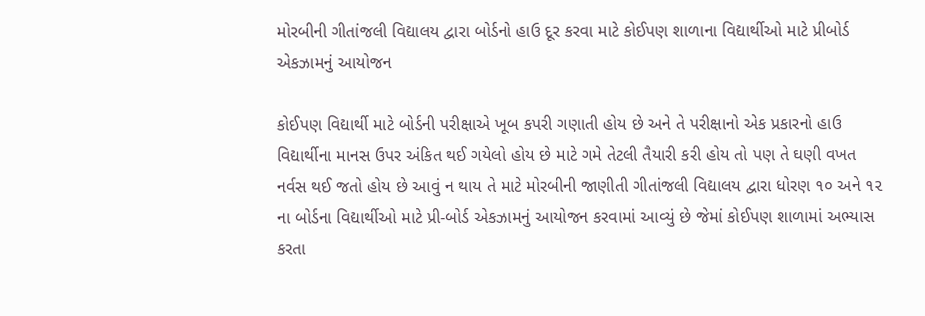મોરબીની ગીતાંજલી વિદ્યાલય દ્વારા બોર્ડનો હાઉ દૂર કરવા માટે કોઈપણ શાળાના વિદ્યાર્થીઓ માટે પ્રીબોર્ડ એકઝામનું આયોજન

કોઈપણ વિદ્યાર્થી માટે બોર્ડની પરીક્ષાએ ખૂબ કપરી ગણાતી હોય છે અને તે પરીક્ષાનો એક પ્રકારનો હાઉ વિદ્યાર્થીના માનસ ઉપર અંકિત થઈ ગયેલો હોય છે માટે ગમે તેટલી તૈયારી કરી હોય તો પણ તે ઘણી વખત નર્વસ થઈ જતો હોય છે આવું ન થાય તે માટે મોરબીની જાણીતી ગીતાંજલી વિદ્યાલય દ્વારા ધોરણ ૧૦ અને ૧૨ ના બોર્ડના વિદ્યાર્થીઓ માટે પ્રી-બોર્ડ એકઝામનું આયોજન કરવામાં આવ્યું છે જેમાં કોઈપણ શાળામાં અભ્યાસ કરતા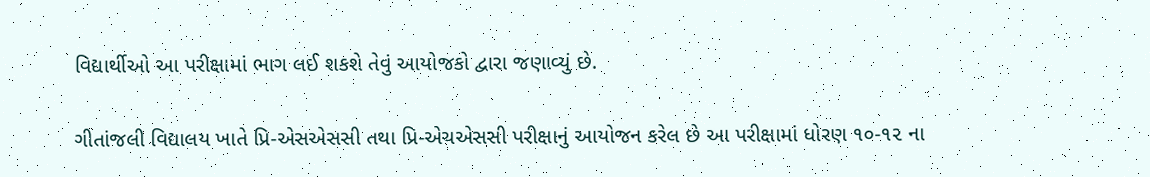વિદ્યાર્થીઓ આ પરીક્ષામાં ભાગ લઈ શકશે તેવું આયોજકો દ્વારા જણાવ્યું છે.

ગીતાંજલી વિદ્યાલય ખાતે પ્રિ-એસએસસી તથા પ્રિ-એચએસસી પરીક્ષાનું આયોજન કરેલ છે આ પરીક્ષામાં ધોરણ ૧૦-૧૨ ના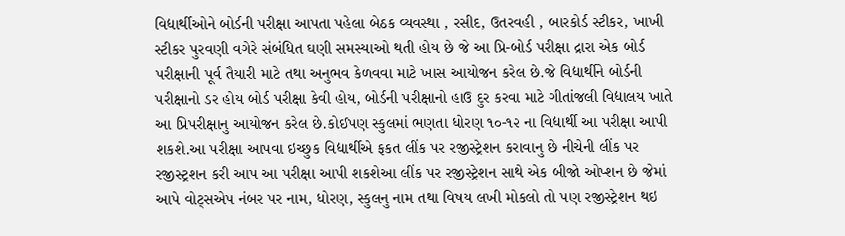વિદ્યાર્થીઓને બોર્ડની પરીક્ષા આપતા પહેલા બેઠક વ્યવસ્થા , રસીદ, ઉતરવહી , બારકોર્ડ સ્ટીકર, ખાખી સ્ટીકર પુરવણી વગેરે સંબંધિત ઘણી સમસ્યાઓ થતી હોય છે જે આ પ્રિ-બોર્ડ પરીક્ષા દ્રારા એક બોર્ડ પરીક્ષાની પૂર્વ તૈયારી માટે તથા અનુભવ કેળવવા માટે ખાસ આયોજન કરેલ છે.જે વિદ્યાર્થીને બોર્ડની પરીક્ષાનો ડર હોય બોર્ડ પરીક્ષા કેવી હોય, બોર્ડની પરીક્ષાનો હાઉ દુર કરવા માટે ગીતાંજલી વિદ્યાલય ખાતે આ પ્રિપરીક્ષાનુ આયોજન કરેલ છે.કોઈપણ સ્કુલમાં ભણતા ધોરણ ૧૦-૧૨ ના વિદ્યાર્થી આ પરીક્ષા આપી શકશે.આ પરીક્ષા આપવા ઇચ્છુક વિદ્યાર્થીએ ફકત લીંક પર રજીસ્ટ્રેશન કરાવાનુ છે નીચેની લીંક પર રજીસ્ટ્રશન કરી આપ આ પરીક્ષા આપી શકશેઆ લીંક પર રજીસ્ટ્રેશન સાથે એક બીજો ઓપ્શન છે જેમાં આપે વોટ્સએપ નંબર પર નામ, ધોરણ, સ્કુલનુ નામ તથા વિષય લખી મોકલો તો પણ રજીસ્ટ્રેશન થઇ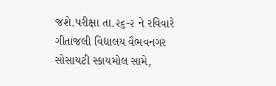જશે.પરીક્ષા તા.૨૬-૨ ને રવિવારે ગીતાંજલી વિદ્યાલય વૈભવનગર સોસાયટી સ્કાયમોલ સામે,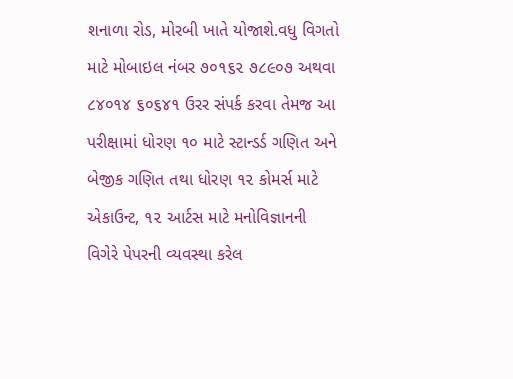શનાળા રોડ, મોરબી ખાતે યોજાશે.વધુ વિગતો માટે મોબાઇલ નંબર ૭૦૧૬૨ ૭૮૯૦૭ અથવા ૮૪૦૧૪ ૬૦૬૪૧ ઉરર સંપર્ક કરવા તેમજ આ પરીક્ષામાં ધોરણ ૧૦ માટે સ્ટાન્ડર્ડ ગણિત અને બેજીક ગણિત તથા ધોરણ ૧૨ કોમર્સ માટે એકાઉન્ટ, ૧૨ આર્ટસ માટે મનોવિજ્ઞાનની વિગેરે પેપરની વ્યવસ્થા કરેલ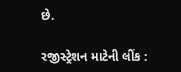છે.

રજીસ્ટ્રેશન માટેની લીંક :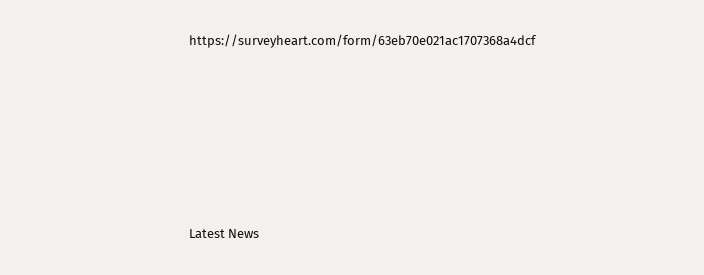https://surveyheart.com/form/63eb70e021ac1707368a4dcf






Latest News